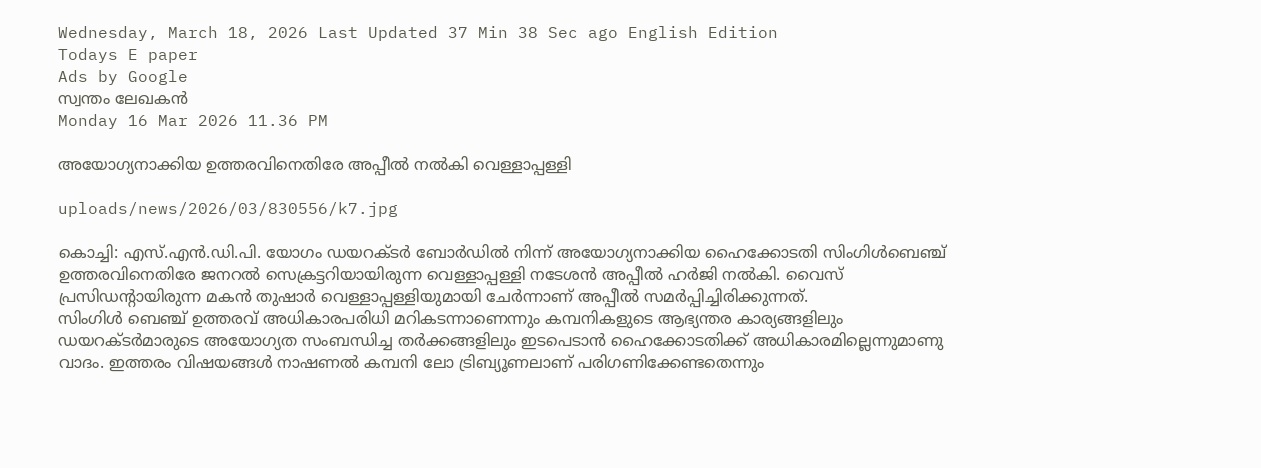Wednesday, March 18, 2026 Last Updated 37 Min 38 Sec ago English Edition
Todays E paper
Ads by Google
സ്വന്തം ലേഖകന്‍
Monday 16 Mar 2026 11.36 PM

അയോഗ്യനാക്കിയ ഉത്തരവിനെതിരേ അപ്പീല്‍ നല്‍കി വെള്ളാപ്പള്ളി

uploads/news/2026/03/830556/k7.jpg

കൊച്ചി: എസ്‌.എന്‍.ഡി.പി. യോഗം ഡയറക്‌ടര്‍ ബോര്‍ഡില്‍ നിന്ന്‌ അയോഗ്യനാക്കിയ ഹൈക്കോടതി സിംഗിള്‍ബെഞ്ച്‌ ഉത്തരവിനെതിരേ ജനറല്‍ സെക്രട്ടറിയായിരുന്ന വെള്ളാപ്പള്ളി നടേശന്‍ അപ്പീല്‍ ഹര്‍ജി നല്‍കി. വൈസ്‌ പ്രസിഡന്റായിരുന്ന മകന്‍ തുഷാര്‍ വെള്ളാപ്പള്ളിയുമായി ചേര്‍ന്നാണ്‌ അപ്പീല്‍ സമര്‍പ്പിച്ചിരിക്കുന്നത്‌.
സിംഗിള്‍ ബെഞ്ച്‌ ഉത്തരവ്‌ അധികാരപരിധി മറികടന്നാണെന്നും കമ്പനികളുടെ ആഭ്യന്തര കാര്യങ്ങളിലും ഡയറക്‌ടര്‍മാരുടെ അയോഗ്യത സംബന്ധിച്ച തര്‍ക്കങ്ങളിലും ഇടപെടാന്‍ ഹൈക്കോടതിക്ക്‌ അധികാരമില്ലെന്നുമാണു വാദം. ഇത്തരം വിഷയങ്ങള്‍ നാഷണല്‍ കമ്പനി ലോ ട്രിബ്യൂണലാണ്‌ പരിഗണിക്കേണ്ടതെന്നും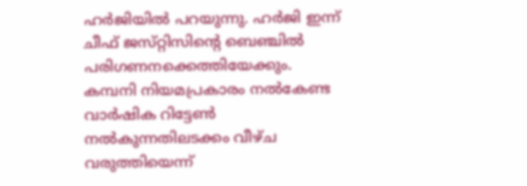ഹര്‍ജിയില്‍ പറയുന്നു. ഹര്‍ജി ഇന്ന്‌ ചീഫ്‌ ജസ്‌റ്റിസിന്റെ ബെഞ്ചില്‍ പരിഗണനക്കെത്തിയേക്കും.
കമ്പനി നിയമപ്രകാരം നല്‍കേണ്ട വാര്‍ഷിക റിട്ടേണ്‍ നല്‍കുന്നതിലടക്കം വീഴ്‌ച വരുത്തിയെന്ന്‌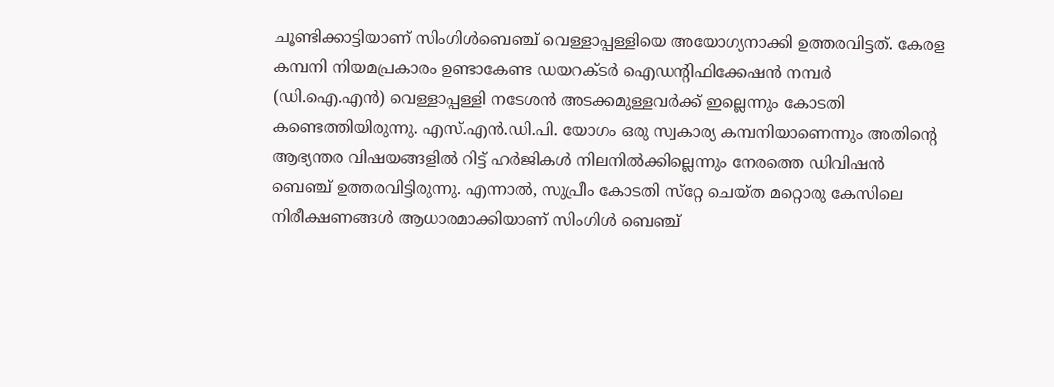ചൂണ്ടിക്കാട്ടിയാണ്‌ സിംഗിള്‍ബെഞ്ച്‌ വെള്ളാപ്പള്ളിയെ അയോഗ്യനാക്കി ഉത്തരവിട്ടത്‌. കേരള കമ്പനി നിയമപ്രകാരം ഉണ്ടാകേണ്ട ഡയറക്‌ടര്‍ ഐഡന്റിഫിക്കേഷന്‍ നമ്പര്‍ (ഡി.ഐ.എന്‍) വെള്ളാപ്പള്ളി നടേശന്‍ അടക്കമുള്ളവര്‍ക്ക്‌ ഇല്ലെന്നും കോടതി കണ്ടെത്തിയിരുന്നു. എസ്‌.എന്‍.ഡി.പി. യോഗം ഒരു സ്വകാര്യ കമ്പനിയാണെന്നും അതിന്റെ ആഭ്യന്തര വിഷയങ്ങളില്‍ റിട്ട്‌ ഹര്‍ജികള്‍ നിലനില്‍ക്കില്ലെന്നും നേരത്തെ ഡിവിഷന്‍ ബെഞ്ച്‌ ഉത്തരവിട്ടിരുന്നു. എന്നാല്‍, സുപ്രീം കോടതി സ്‌റ്റേ ചെയ്‌ത മറ്റൊരു കേസിലെ നിരീക്ഷണങ്ങള്‍ ആധാരമാക്കിയാണ്‌ സിംഗിള്‍ ബെഞ്ച്‌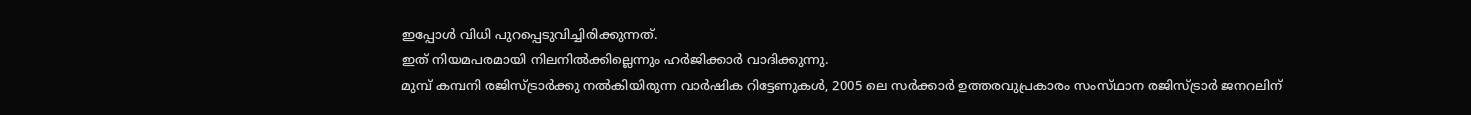ഇപ്പോള്‍ വിധി പുറപ്പെടുവിച്ചിരിക്കുന്നത്‌.
ഇത്‌ നിയമപരമായി നിലനില്‍ക്കില്ലെന്നും ഹര്‍ജിക്കാര്‍ വാദിക്കുന്നു.
മുമ്പ്‌ കമ്പനി രജിസ്‌ട്രാര്‍ക്കു നല്‍കിയിരുന്ന വാര്‍ഷിക റിട്ടേണുകള്‍, 2005 ലെ സര്‍ക്കാര്‍ ഉത്തരവുപ്രകാരം സംസ്‌ഥാന രജിസ്‌ട്രാര്‍ ജനറലിന്‌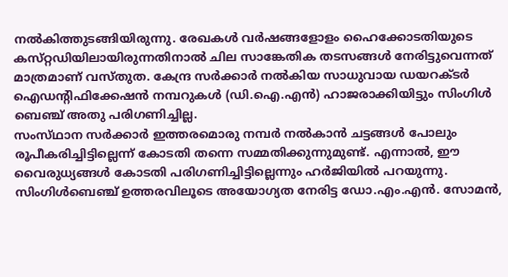നല്‍കിത്തുടങ്ങിയിരുന്നു. രേഖകള്‍ വര്‍ഷങ്ങളോളം ഹൈക്കോടതിയുടെ കസ്‌റ്റഡിയിലായിരുന്നതിനാല്‍ ചില സാങ്കേതിക തടസങ്ങള്‍ നേരിട്ടുവെന്നത്‌ മാത്രമാണ്‌ വസ്‌തുത. കേന്ദ്ര സര്‍ക്കാര്‍ നല്‍കിയ സാധുവായ ഡയറക്‌ടര്‍ ഐഡന്റിഫിക്കേഷന്‍ നമ്പറുകള്‍ (ഡി.ഐ.എന്‍) ഹാജരാക്കിയിട്ടും സിംഗിള്‍ ബെഞ്ച്‌ അതു പരിഗണിച്ചില്ല.
സംസ്‌ഥാന സര്‍ക്കാര്‍ ഇത്തരമൊരു നമ്പര്‍ നല്‍കാന്‍ ചട്ടങ്ങള്‍ പോലും രൂപീകരിച്ചിട്ടില്ലെന്ന്‌ കോടതി തന്നെ സമ്മതിക്കുന്നുമുണ്ട്‌. എന്നാല്‍, ഈ വൈരുധ്യങ്ങള്‍ കോടതി പരിഗണിച്ചിട്ടില്ലെന്നും ഹര്‍ജിയില്‍ പറയുന്നു. സിംഗിള്‍ബെഞ്ച്‌ ഉത്തരവിലൂടെ അയോഗ്യത നേരിട്ട ഡോ.എം.എന്‍. സോമന്‍,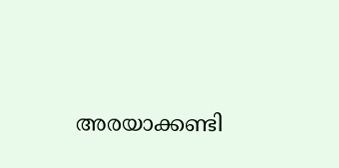അരയാക്കണ്ടി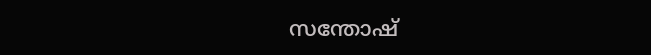സന്തോഷ്‌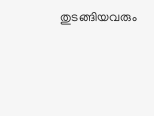തുടങ്ങിയവരും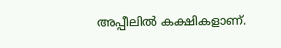അപ്പീലില്‍ കക്ഷികളാണ്‌.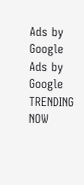Ads by Google
Ads by Google
TRENDING NOW